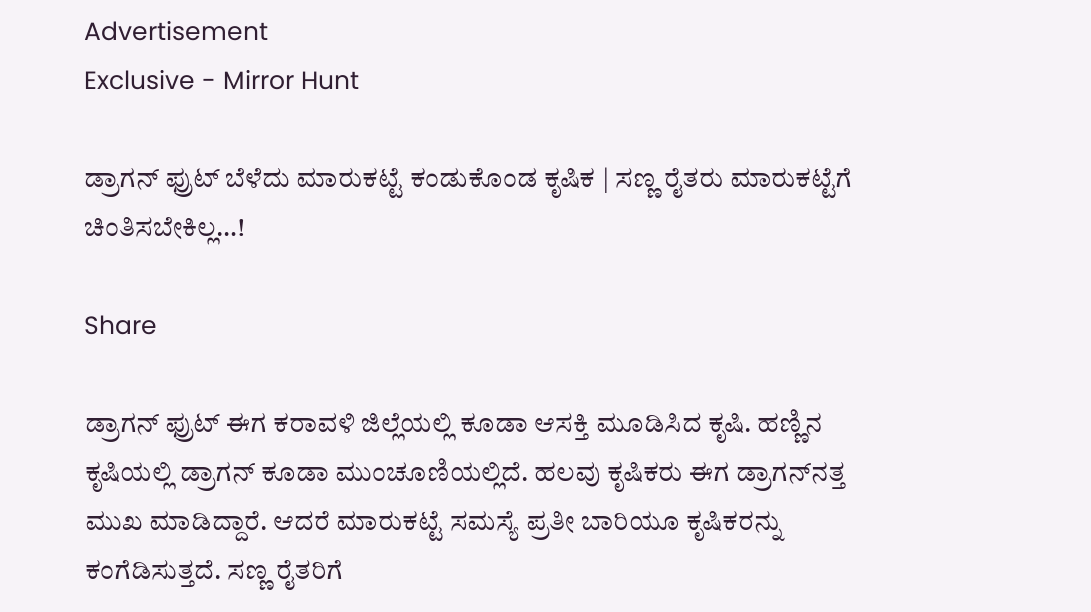Advertisement
Exclusive - Mirror Hunt

ಡ್ರಾಗನ್‌ ಫ್ರುಟ್‌ ಬೆಳೆದು ಮಾರುಕಟ್ಟೆ ಕಂಡುಕೊಂಡ ಕೃಷಿಕ | ಸಣ್ಣ ರೈತರು ಮಾರುಕಟ್ಟೆಗೆ ಚಿಂತಿಸಬೇಕಿಲ್ಲ…!

Share

ಡ್ರಾಗನ್‌ ಫ್ರುಟ್‌ ಈಗ ಕರಾವಳಿ ಜಿಲ್ಲೆಯಲ್ಲಿ ಕೂಡಾ ಆಸಕ್ತಿ ಮೂಡಿಸಿದ ಕೃಷಿ. ಹಣ್ಣಿನ ಕೃಷಿಯಲ್ಲಿ ಡ್ರಾಗನ್‌ ಕೂಡಾ ಮುಂಚೂಣಿಯಲ್ಲಿದೆ. ಹಲವು ಕೃಷಿಕರು ಈಗ ಡ್ರಾಗನ್‌ನತ್ತ ಮುಖ ಮಾಡಿದ್ದಾರೆ. ಆದರೆ ಮಾರುಕಟ್ಟೆ ಸಮಸ್ಯೆ ಪ್ರತೀ ಬಾರಿಯೂ ಕೃಷಿಕರನ್ನು ಕಂಗೆಡಿಸುತ್ತದೆ. ಸಣ್ಣ ರೈತರಿಗೆ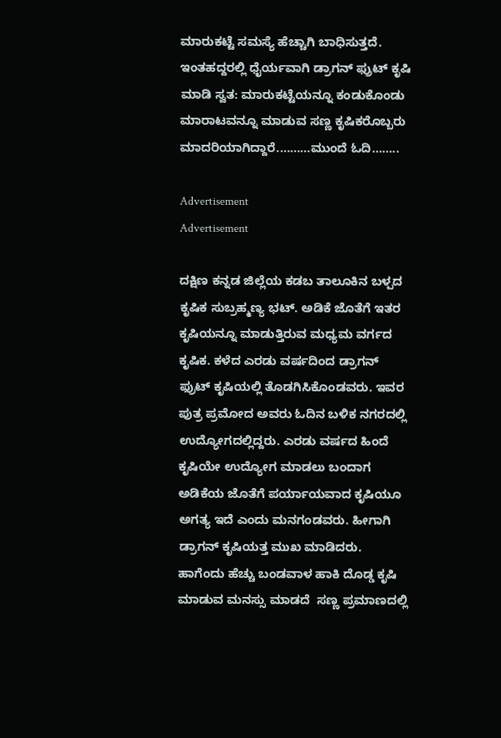ಮಾರುಕಟ್ಟೆ ಸಮಸ್ಯೆ ಹೆಚ್ಚಾಗಿ ಬಾಧಿಸುತ್ತದೆ. ಇಂತಹದ್ದರಲ್ಲಿ ಧೈರ್ಯವಾಗಿ ಡ್ರಾಗನ್‌ ಫ್ರುಟ್‌ ಕೃಷಿ ಮಾಡಿ ಸ್ವತ: ಮಾರುಕಟ್ಟೆಯನ್ನೂ ಕಂಡುಕೊಂಡು ಮಾರಾಟವನ್ನೂ ಮಾಡುವ ಸಣ್ಣ ಕೃಷಿಕರೊಬ್ಬರು ಮಾದರಿಯಾಗಿದ್ದಾರೆ.………ಮುಂದೆ ಓದಿ……..

Advertisement
Advertisement

ದಕ್ಷಿಣ ಕನ್ನಡ ಜಿಲ್ಲೆಯ ಕಡಬ ತಾಲೂಕಿನ ಬಳ್ಪದ ಕೃಷಿಕ ಸುಬ್ರಹ್ಮಣ್ಯ ಭಟ್. ಅಡಿಕೆ ಜೊತೆಗೆ ಇತರ ಕೃಷಿಯನ್ನೂ ಮಾಡುತ್ತಿರುವ ಮಧ್ಯಮ ವರ್ಗದ ಕೃಷಿಕ. ಕಳೆದ ಎರಡು ವರ್ಷದಿಂದ ಡ್ರಾಗನ್‌ ಫ್ರುಟ್‌ ಕೃಷಿಯಲ್ಲಿ ತೊಡಗಿಸಿಕೊಂಡವರು. ಇವರ ಪುತ್ರ ಪ್ರಮೋದ ಅವರು ಓದಿನ ಬಳಿಕ ನಗರದಲ್ಲಿ ಉದ್ಯೋಗದಲ್ಲಿದ್ದರು. ಎರಡು ವರ್ಷದ ಹಿಂದೆ ಕೃಷಿಯೇ ಉದ್ಯೋಗ ಮಾಡಲು ಬಂದಾಗ ಅಡಿಕೆಯ ಜೊತೆಗೆ ಪರ್ಯಾಯವಾದ ಕೃಷಿಯೂ ಅಗತ್ಯ ಇದೆ ಎಂದು ಮನಗಂಡವರು. ಹೀಗಾಗಿ ಡ್ರಾಗನ್‌ ಕೃಷಿಯತ್ತ ಮುಖ ಮಾಡಿದರು. ಹಾಗೆಂದು ಹೆಚ್ಚು ಬಂಡವಾಳ ಹಾಕಿ ದೊಡ್ಡ ಕೃಷಿ ಮಾಡುವ ಮನಸ್ಸು ಮಾಡದೆ  ಸಣ್ಣ ಪ್ರಮಾಣದಲ್ಲಿ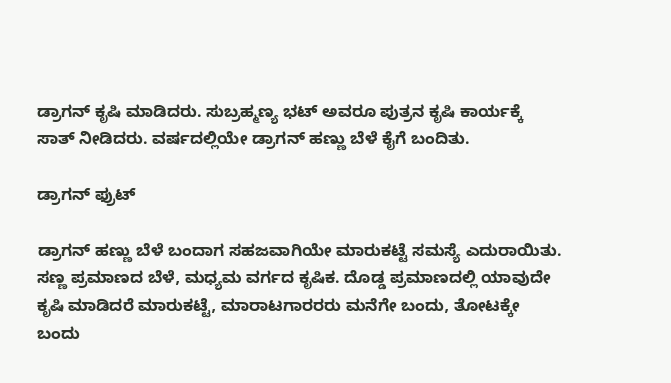ಡ್ರಾಗನ್‌ ಕೃಷಿ ಮಾಡಿದರು. ಸುಬ್ರಹ್ಮಣ್ಯ ಭಟ್‌ ಅವರೂ ಪುತ್ರನ ಕೃಷಿ ಕಾರ್ಯಕ್ಕೆ ಸಾತ್‌ ನೀಡಿದರು. ವರ್ಷದಲ್ಲಿಯೇ ಡ್ರಾಗನ್‌ ಹಣ್ಣು ಬೆಳೆ ಕೈಗೆ ಬಂದಿತು.

ಡ್ರಾಗನ್‌ ಫ್ರುಟ್

ಡ್ರಾಗನ್‌ ಹಣ್ಣು ಬೆಳೆ ಬಂದಾಗ ಸಹಜವಾಗಿಯೇ ಮಾರುಕಟ್ಟೆ ಸಮಸ್ಯೆ ಎದುರಾಯಿತು. ಸಣ್ಣ ಪ್ರಮಾಣದ ಬೆಳೆ, ಮಧ್ಯಮ ವರ್ಗದ ಕೃಷಿಕ. ದೊಡ್ಡ ಪ್ರಮಾಣದಲ್ಲಿ ಯಾವುದೇ ಕೃಷಿ ಮಾಡಿದರೆ ಮಾರುಕಟ್ಟೆ, ಮಾರಾಟಗಾರರರು ಮನೆಗೇ ಬಂದು, ತೋಟಕ್ಕೇ ಬಂದು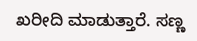ಖರೀದಿ ಮಾಡುತ್ತಾರೆ. ಸಣ್ಣ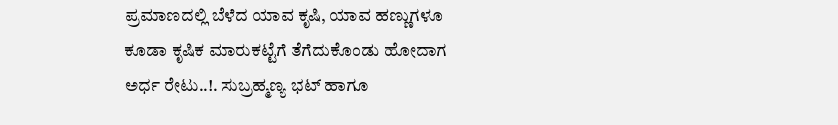ಪ್ರಮಾಣದಲ್ಲಿ ಬೆಳೆದ ಯಾವ ಕೃಷಿ, ಯಾವ ಹಣ್ಣುಗಳೂ ಕೂಡಾ ಕೃಷಿಕ ಮಾರುಕಟ್ಟೆಗೆ ತೆಗೆದುಕೊಂಡು ಹೋದಾಗ ಅರ್ಧ ರೇಟು..!. ಸುಬ್ರಹ್ಮಣ್ಯ ಭಟ್‌ ಹಾಗೂ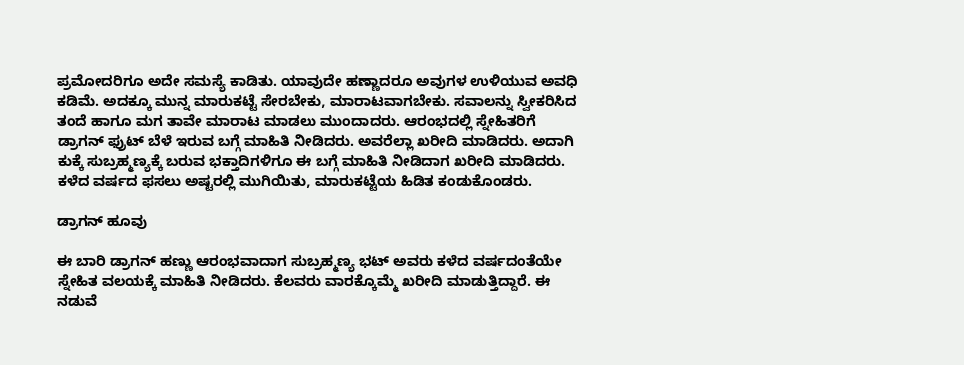ಪ್ರಮೋದರಿಗೂ ಅದೇ ಸಮಸ್ಯೆ ಕಾಡಿತು. ಯಾವುದೇ ಹಣ್ಣಾದರೂ ಅವುಗಳ ಉಳಿಯುವ ಅವಧಿ ಕಡಿಮೆ. ಅದಕ್ಕೂ ಮುನ್ನ ಮಾರುಕಟ್ಟೆ ಸೇರಬೇಕು, ಮಾರಾಟವಾಗಬೇಕು. ಸವಾಲನ್ನು ಸ್ವೀಕರಿಸಿದ ತಂದೆ ಹಾಗೂ ಮಗ ತಾವೇ ಮಾರಾಟ ಮಾಡಲು ಮುಂದಾದರು. ಆರಂಭದಲ್ಲಿ ಸ್ನೇಹಿತರಿಗೆ ಡ್ರಾಗನ್‌ ಫ್ರುಟ್‌ ಬೆಳೆ ಇರುವ ಬಗ್ಗೆ ಮಾಹಿತಿ ನೀಡಿದರು. ಅವರೆಲ್ಲಾ ಖರೀದಿ ಮಾಡಿದರು. ಅದಾಗಿ ಕುಕ್ಕೆ ಸುಬ್ರಹ್ಮಣ್ಯಕ್ಕೆ ಬರುವ ಭಕ್ತಾದಿಗಳಿಗೂ ಈ ಬಗ್ಗೆ ಮಾಹಿತಿ ನೀಡಿದಾಗ ಖರೀದಿ ಮಾಡಿದರು. ಕಳೆದ ವರ್ಷದ ಫಸಲು ಅಷ್ಟರಲ್ಲಿ ಮುಗಿಯಿತು, ಮಾರುಕಟ್ಟೆಯ ಹಿಡಿತ ಕಂಡುಕೊಂಡರು.

ಡ್ರಾಗನ್‌ ಹೂವು

ಈ ಬಾರಿ ಡ್ರಾಗನ್‌ ಹಣ್ಣು ಆರಂಭವಾದಾಗ ಸುಬ್ರಹ್ಮಣ್ಯ ಭಟ್‌ ಅವರು ಕಳೆದ ವರ್ಷದಂತೆಯೇ ಸ್ನೇಹಿತ ವಲಯಕ್ಕೆ ಮಾಹಿತಿ ನೀಡಿದರು. ಕೆಲವರು ವಾರಕ್ಕೊಮ್ಮೆ ಖರೀದಿ ಮಾಡುತ್ತಿದ್ದಾರೆ. ಈ ನಡುವೆ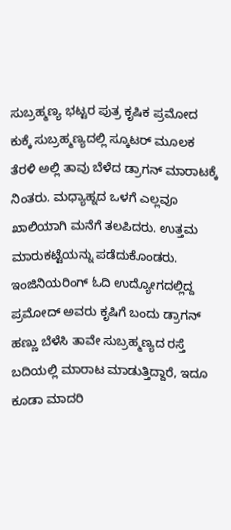ಸುಬ್ರಹ್ಮಣ್ಯ ಭಟ್ಟರ ಪುತ್ರ ಕೃಷಿಕ ಪ್ರಮೋದ ಕುಕ್ಕೆ ಸುಬ್ರಹ್ಮಣ್ಯದಲ್ಲಿ ಸ್ಕೂಟರ್‌ ಮೂಲಕ ತೆರಳಿ ಅಲ್ಲಿ ತಾವು ಬೆಳೆದ ಡ್ರಾಗನ್‌ ಮಾರಾಟಕ್ಕೆ ನಿಂತರು. ಮಧ್ಯಾಹ್ನದ ಒಳಗೆ ಎಲ್ಲವೂ ಖಾಲಿಯಾಗಿ ಮನೆಗೆ ತಲಪಿದರು. ಉತ್ತಮ ಮಾರುಕಟ್ಟೆಯನ್ನು ಪಡೆದುಕೊಂಡರು. ಇಂಜಿನಿಯರಿಂಗ್‌ ಓದಿ ಉದ್ಯೋಗದಲ್ಲಿದ್ದ ಪ್ರಮೋದ್‌ ಅವರು ಕೃಷಿಗೆ ಬಂದು ಡ್ರಾಗನ್‌ ಹಣ್ಣು ಬೆಳೆಸಿ ತಾವೇ ಸುಬ್ರಹ್ಮಣ್ಯದ ರಸ್ತೆ ಬದಿಯಲ್ಲಿ ಮಾರಾಟ ಮಾಡುತ್ತಿದ್ದಾರೆ, ಇದೂ ಕೂಡಾ ಮಾದರಿ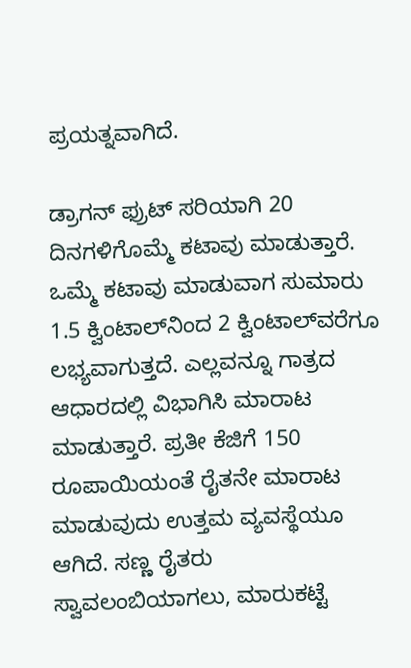ಪ್ರಯತ್ನವಾಗಿದೆ.

ಡ್ರಾಗನ್‌ ಫ್ರುಟ್‌ ಸರಿಯಾಗಿ 20 ದಿನಗಳಿಗೊಮ್ಮೆ ಕಟಾವು ಮಾಡುತ್ತಾರೆ. ಒಮ್ಮೆ ಕಟಾವು ಮಾಡುವಾಗ ಸುಮಾರು 1.5 ಕ್ವಿಂಟಾಲ್‌ನಿಂದ 2 ಕ್ವಿಂಟಾಲ್‌ವರೆಗೂ ಲಭ್ಯವಾಗುತ್ತದೆ. ಎಲ್ಲವನ್ನೂ ಗಾತ್ರದ ಆಧಾರದಲ್ಲಿ ವಿಭಾಗಿಸಿ ಮಾರಾಟ ಮಾಡುತ್ತಾರೆ. ಪ್ರತೀ ಕೆಜಿಗೆ 150 ರೂಪಾಯಿಯಂತೆ ರೈತನೇ ಮಾರಾಟ ಮಾಡುವುದು ಉತ್ತಮ ವ್ಯವಸ್ಥೆಯೂ ಆಗಿದೆ. ಸಣ್ಣ ರೈತರು ಸ್ವಾವಲಂಬಿಯಾಗಲು, ಮಾರುಕಟ್ಟೆ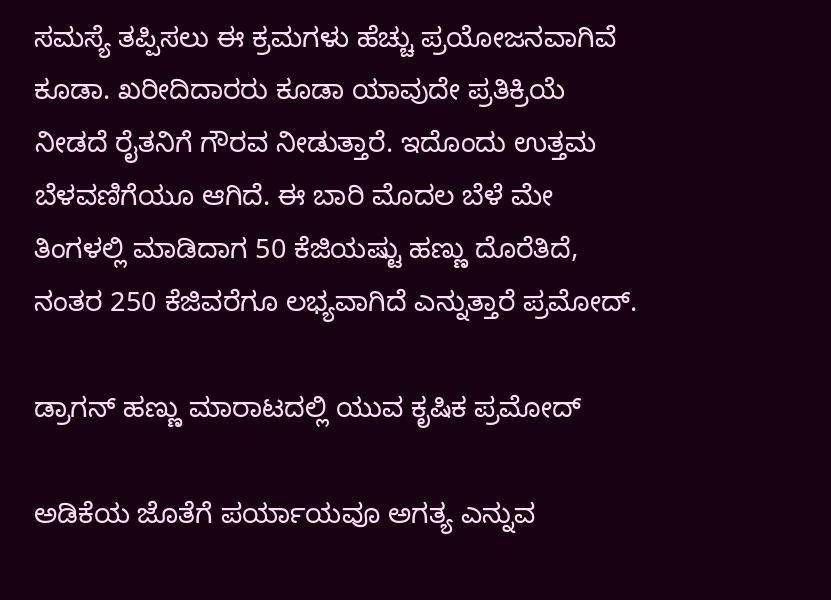ಸಮಸ್ಯೆ ತಪ್ಪಿಸಲು ಈ ಕ್ರಮಗಳು ಹೆಚ್ಚು ಪ್ರಯೋಜನವಾಗಿವೆ ಕೂಡಾ. ಖರೀದಿದಾರರು ಕೂಡಾ ಯಾವುದೇ ಪ್ರತಿಕ್ರಿಯೆ ನೀಡದೆ ರೈತನಿಗೆ ಗೌರವ ನೀಡುತ್ತಾರೆ. ಇದೊಂದು ಉತ್ತಮ ಬೆಳವಣಿಗೆಯೂ ಆಗಿದೆ. ಈ ಬಾರಿ ಮೊದಲ ಬೆಳೆ ಮೇ ತಿಂಗಳಲ್ಲಿ ಮಾಡಿದಾಗ 50 ಕೆಜಿಯಷ್ಟು ಹಣ್ಣು ದೊರೆತಿದೆ, ನಂತರ 250 ಕೆಜಿವರೆಗೂ ಲಭ್ಯವಾಗಿದೆ ಎನ್ನುತ್ತಾರೆ ಪ್ರಮೋದ್.

ಡ್ರಾಗನ್‌ ಹಣ್ಣು ಮಾರಾಟದಲ್ಲಿ ಯುವ ಕೃಷಿಕ ಪ್ರಮೋದ್

ಅಡಿಕೆಯ ಜೊತೆಗೆ ಪರ್ಯಾಯವೂ ಅಗತ್ಯ ಎನ್ನುವ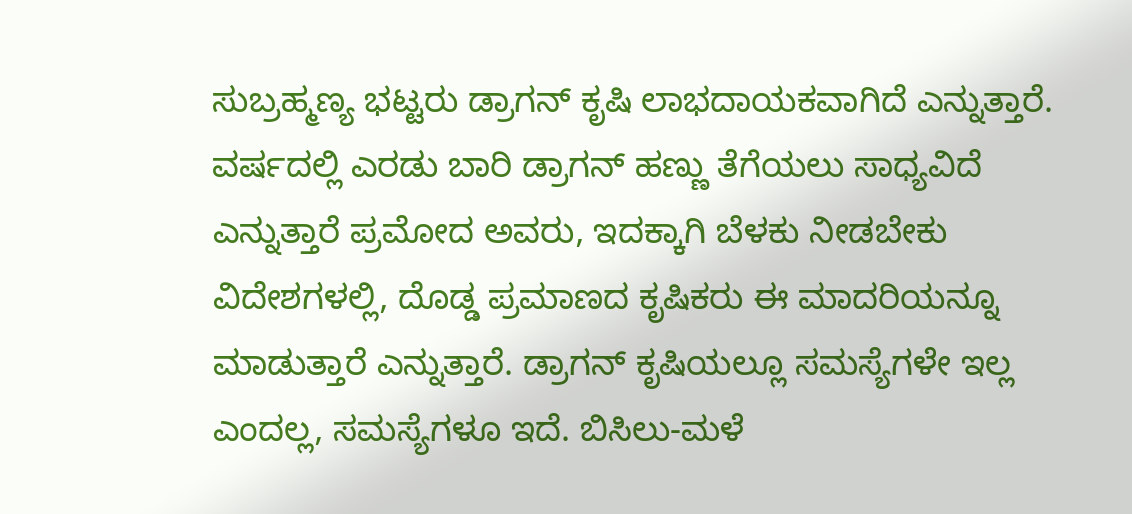ಸುಬ್ರಹ್ಮಣ್ಯ ಭಟ್ಟರು ಡ್ರಾಗನ್‌ ಕೃಷಿ ಲಾಭದಾಯಕವಾಗಿದೆ ಎನ್ನುತ್ತಾರೆ. ವರ್ಷದಲ್ಲಿ ಎರಡು ಬಾರಿ ಡ್ರಾಗನ್‌ ಹಣ್ಣು ತೆಗೆಯಲು ಸಾಧ್ಯವಿದೆ ಎನ್ನುತ್ತಾರೆ ಪ್ರಮೋದ ಅವರು, ಇದಕ್ಕಾಗಿ ಬೆಳಕು ನೀಡಬೇಕು ವಿದೇಶಗಳಲ್ಲಿ, ದೊಡ್ಡ ಪ್ರಮಾಣದ ಕೃಷಿಕರು ಈ ಮಾದರಿಯನ್ನೂ ಮಾಡುತ್ತಾರೆ ಎನ್ನುತ್ತಾರೆ. ಡ್ರಾಗನ್‌ ಕೃಷಿಯಲ್ಲೂ ಸಮಸ್ಯೆಗಳೇ ಇಲ್ಲ ಎಂದಲ್ಲ, ಸಮಸ್ಯೆಗಳೂ ಇದೆ. ಬಿಸಿಲು-ಮಳೆ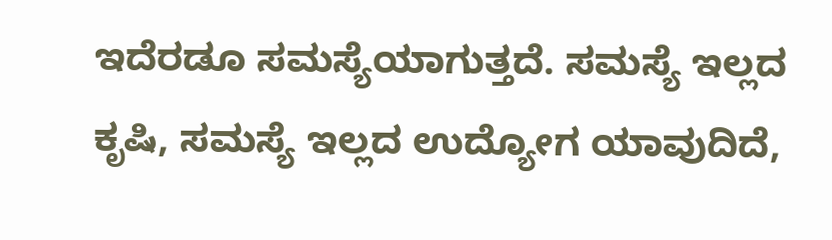ಇದೆರಡೂ ಸಮಸ್ಯೆಯಾಗುತ್ತದೆ. ಸಮಸ್ಯೆ ಇಲ್ಲದ ಕೃಷಿ, ಸಮಸ್ಯೆ ಇಲ್ಲದ ಉದ್ಯೋಗ ಯಾವುದಿದೆ,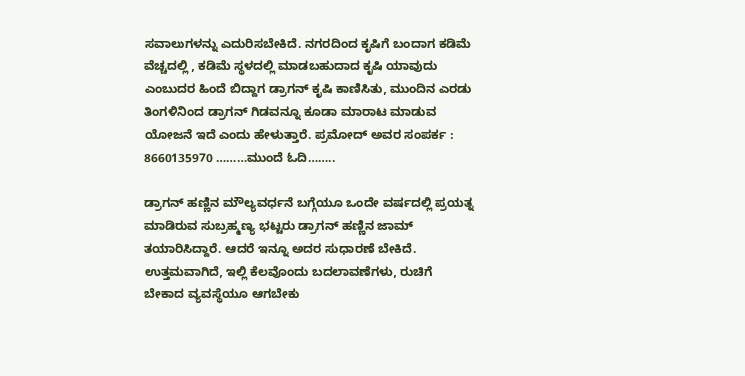ಸವಾಲುಗಳನ್ನು ಎದುರಿಸಬೇಕಿದೆ. ನಗರದಿಂದ ಕೃಷಿಗೆ ಬಂದಾಗ ಕಡಿಮೆ ವೆಚ್ಚದಲ್ಲಿ , ಕಡಿಮೆ ಸ್ಥಳದಲ್ಲಿ ಮಾಡಬಹುದಾದ ಕೃಷಿ ಯಾವುದು ಎಂಬುದರ ಹಿಂದೆ ಬಿದ್ದಾಗ ಡ್ರಾಗನ್‌ ಕೃಷಿ ಕಾಣಿಸಿತು, ಮುಂದಿನ ಎರಡು ತಿಂಗಳಿನಿಂದ ಡ್ರಾಗನ್‌ ಗಿಡವನ್ನೂ ಕೂಡಾ ಮಾರಾಟ ಮಾಡುವ ಯೋಜನೆ ಇದೆ ಎಂದು ಹೇಳುತ್ತಾರೆ. ಪ್ರಮೋದ್‌ ಅವರ ಸಂಪರ್ಕ : 8660135970 ………ಮುಂದೆ ಓದಿ……..

ಡ್ರಾಗನ್‌ ಹಣ್ಣಿನ ಮೌಲ್ಯವರ್ಧನೆ ಬಗ್ಗೆಯೂ ಒಂದೇ ವರ್ಷದಲ್ಲಿ ಪ್ರಯತ್ನ ಮಾಡಿರುವ ಸುಬ್ರಹ್ಮಣ್ಯ ಭಟ್ಟರು ಡ್ರಾಗನ್‌ ಹಣ್ಣಿನ ಜಾಮ್‌ ತಯಾರಿಸಿದ್ದಾರೆ. ಆದರೆ ಇನ್ನೂ ಅದರ ಸುಧಾರಣೆ ಬೇಕಿದೆ. ಉತ್ತಮವಾಗಿದೆ, ಇಲ್ಲಿ ಕೆಲವೊಂದು ಬದಲಾವಣೆಗಳು, ರುಚಿಗೆ ಬೇಕಾದ ವ್ಯವಸ್ಥೆಯೂ ಆಗಬೇಕು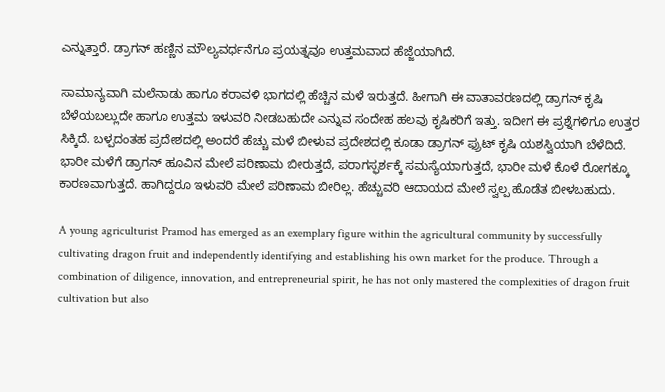ಎನ್ನುತ್ತಾರೆ. ಡ್ರಾಗನ್‌ ಹಣ್ಣಿನ ಮೌಲ್ಯವರ್ಧನೆಗೂ ಪ್ರಯತ್ನವೂ ಉತ್ತಮವಾದ ಹೆಜ್ಜೆಯಾಗಿದೆ.

ಸಾಮಾನ್ಯವಾಗಿ ಮಲೆನಾಡು ಹಾಗೂ ಕರಾವಳಿ ಭಾಗದಲ್ಲಿ ಹೆಚ್ಚಿನ ಮಳೆ ಇರುತ್ತದೆ. ಹೀಗಾಗಿ ಈ ವಾತಾವರಣದಲ್ಲಿ ಡ್ರಾಗನ್‌ ಕೃಷಿ ಬೆಳೆಯಬಲ್ಲುದೇ ಹಾಗೂ ಉತ್ತಮ ಇಳುವರಿ ನೀಡಬಹುದೇ ಎನ್ನುವ ಸಂದೇಹ ಹಲವು ಕೃಷಿಕರಿಗೆ ಇತ್ತು. ಇದೀಗ ಈ ಪ್ರಶ್ನೆಗಳಿಗೂ ಉತ್ತರ ಸಿಕ್ಕಿದೆ. ಬಳ್ಪದಂತಹ ಪ್ರದೇಶದಲ್ಲಿ ಅಂದರೆ ಹೆಚ್ಚು ಮಳೆ ಬೀಳುವ ಪ್ರದೇಶದಲ್ಲಿ ಕೂಡಾ ಡ್ರಾಗನ್‌ ಫ್ರುಟ್‌ ಕೃಷಿ ಯಶಸ್ವಿಯಾಗಿ ಬೆಳೆದಿದೆ. ಭಾರೀ ಮಳೆಗೆ ಡ್ರಾಗನ್‌ ಹೂವಿನ ಮೇಲೆ ಪರಿಣಾಮ ಬೀರುತ್ತದೆ, ಪರಾಗಸ್ಫರ್ಶಕ್ಕೆ ಸಮಸ್ಯೆಯಾಗುತ್ತದೆ, ಭಾರೀ ಮಳೆ ಕೊಳೆ ರೋಗಕ್ಕೂ ಕಾರಣವಾಗುತ್ತದೆ. ಹಾಗಿದ್ದರೂ ಇಳುವರಿ ಮೇಲೆ ಪರಿಣಾಮ ಬೀರಿಲ್ಲ. ಹೆಚ್ಚುವರಿ ಆದಾಯದ ಮೇಲೆ ಸ್ವಲ್ಪ ಹೊಡೆತ ಬೀಳಬಹುದು.

A young agriculturist Pramod has emerged as an exemplary figure within the agricultural community by successfully cultivating dragon fruit and independently identifying and establishing his own market for the produce. Through a combination of diligence, innovation, and entrepreneurial spirit, he has not only mastered the complexities of dragon fruit cultivation but also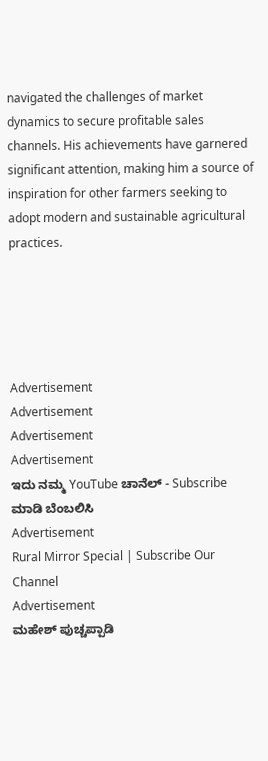navigated the challenges of market dynamics to secure profitable sales channels. His achievements have garnered significant attention, making him a source of inspiration for other farmers seeking to adopt modern and sustainable agricultural practices.





Advertisement
Advertisement
Advertisement
Advertisement
ಇದು ನಮ್ಮ YouTube ಚಾನೆಲ್ - Subscribe ಮಾಡಿ ಬೆಂಬಲಿಸಿ
Advertisement
Rural Mirror Special | Subscribe Our Channel
Advertisement
ಮಹೇಶ್ ಪುಚ್ಚಪ್ಪಾಡಿ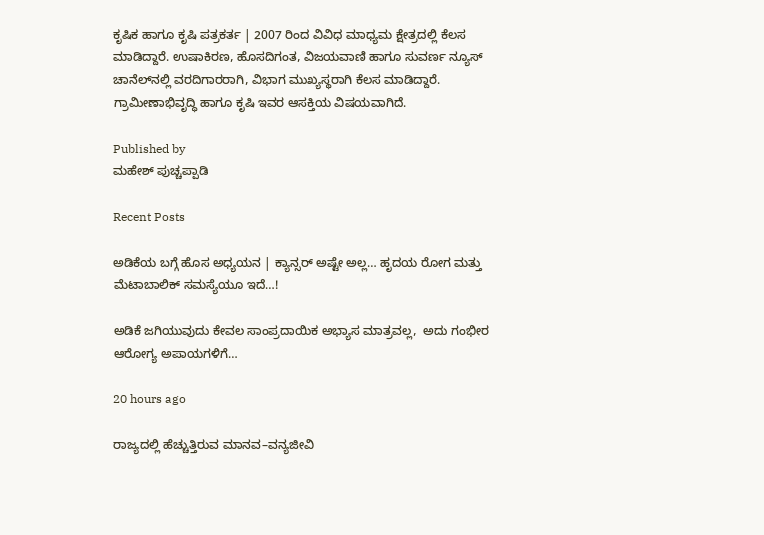ಕೃಷಿಕ ಹಾಗೂ ಕೃಷಿ ಪತ್ರಕರ್ತ | 2007 ರಿಂದ ವಿವಿಧ ಮಾಧ್ಯಮ ಕ್ಷೇತ್ರದಲ್ಲಿ ಕೆಲಸ ಮಾಡಿದ್ದಾರೆ. ಉಷಾಕಿರಣ, ಹೊಸದಿಗಂತ, ವಿಜಯವಾಣಿ ಹಾಗೂ ಸುವರ್ಣ ನ್ಯೂಸ್‌ ಚಾನೆಲ್‌ನಲ್ಲಿ ವರದಿಗಾರರಾಗಿ, ವಿಭಾಗ ಮುಖ್ಯಸ್ಥರಾಗಿ ಕೆಲಸ ಮಾಡಿದ್ದಾರೆ. ಗ್ರಾಮೀಣಾಭಿವೃದ್ಧಿ ಹಾಗೂ ಕೃಷಿ ಇವರ ಆಸಕ್ತಿಯ ವಿಷಯವಾಗಿದೆ.

Published by
ಮಹೇಶ್ ಪುಚ್ಚಪ್ಪಾಡಿ

Recent Posts

ಅಡಿಕೆಯ ಬಗ್ಗೆ ಹೊಸ ಅಧ್ಯಯನ | ಕ್ಯಾನ್ಸರ್‌ ಅಷ್ಟೇ ಅಲ್ಲ… ಹೃದಯ ರೋಗ ಮತ್ತು ಮೆಟಾಬಾಲಿಕ್ ಸಮಸ್ಯೆಯೂ ಇದೆ…!

ಅಡಿಕೆ ಜಗಿಯುವುದು ಕೇವಲ ಸಾಂಪ್ರದಾಯಿಕ ಅಭ್ಯಾಸ ಮಾತ್ರವಲ್ಲ,  ಅದು ಗಂಭೀರ ಆರೋಗ್ಯ ಅಪಾಯಗಳಿಗೆ…

20 hours ago

ರಾಜ್ಯದಲ್ಲಿ ಹೆಚ್ಚುತ್ತಿರುವ ಮಾನವ–ವನ್ಯಜೀವಿ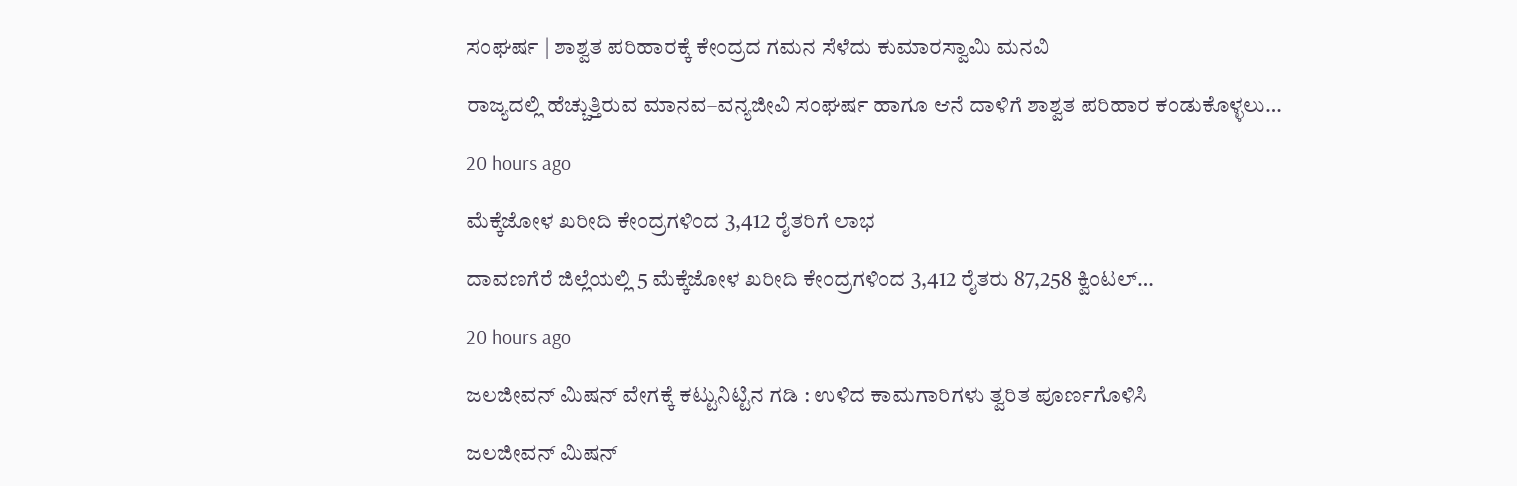ಸಂಘರ್ಷ | ಶಾಶ್ವತ ಪರಿಹಾರಕ್ಕೆ ಕೇಂದ್ರದ ಗಮನ ಸೆಳೆದು ಕುಮಾರಸ್ವಾಮಿ ಮನವಿ

ರಾಜ್ಯದಲ್ಲಿ ಹೆಚ್ಚುತ್ತಿರುವ ಮಾನವ–ವನ್ಯಜೀವಿ ಸಂಘರ್ಷ ಹಾಗೂ ಆನೆ ದಾಳಿಗೆ ಶಾಶ್ವತ ಪರಿಹಾರ ಕಂಡುಕೊಳ್ಳಲು…

20 hours ago

ಮೆಕ್ಕೆಜೋಳ ಖರೀದಿ ಕೇಂದ್ರಗಳಿಂದ 3,412 ರೈತರಿಗೆ ಲಾಭ

ದಾವಣಗೆರೆ ಜಿಲ್ಲೆಯಲ್ಲಿ 5 ಮೆಕ್ಕೆಜೋಳ ಖರೀದಿ ಕೇಂದ್ರಗಳಿಂದ 3,412 ರೈತರು 87,258 ಕ್ವಿಂಟಲ್…

20 hours ago

ಜಲಜೀವನ್ ಮಿಷನ್ ವೇಗಕ್ಕೆ ಕಟ್ಟುನಿಟ್ಟಿನ ಗಡಿ : ಉಳಿದ ಕಾಮಗಾರಿಗಳು ತ್ವರಿತ ಪೂರ್ಣಗೊಳಿಸಿ

ಜಲಜೀವನ್‌ ಮಿಷನ್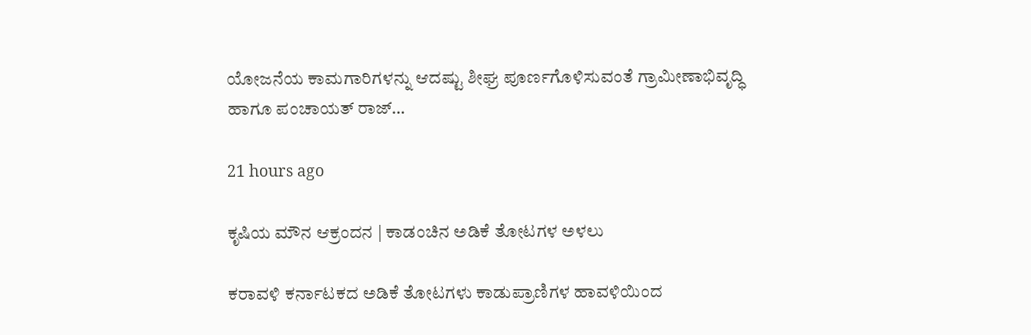ಯೋಜನೆಯ ಕಾಮಗಾರಿಗಳನ್ನು ಆದಷ್ಟು ಶೀಘ್ರ ಪೂರ್ಣಗೊಳಿಸುವಂತೆ ಗ್ರಾಮೀಣಾಭಿವೃದ್ಧಿ ಹಾಗೂ ಪಂಚಾಯತ್ ರಾಜ್…

21 hours ago

ಕೃಷಿಯ ಮೌನ ಆಕ್ರಂದನ | ಕಾಡಂಚಿನ ಅಡಿಕೆ ತೋಟಗಳ ಅಳಲು

ಕರಾವಳಿ ಕರ್ನಾಟಕದ ಅಡಿಕೆ ತೋಟಗಳು ಕಾಡುಪ್ರಾಣಿಗಳ ಹಾವಳಿಯಿಂದ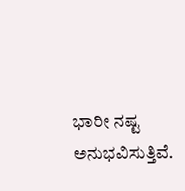ಭಾರೀ ನಷ್ಟ ಅನುಭವಿಸುತ್ತಿವೆ.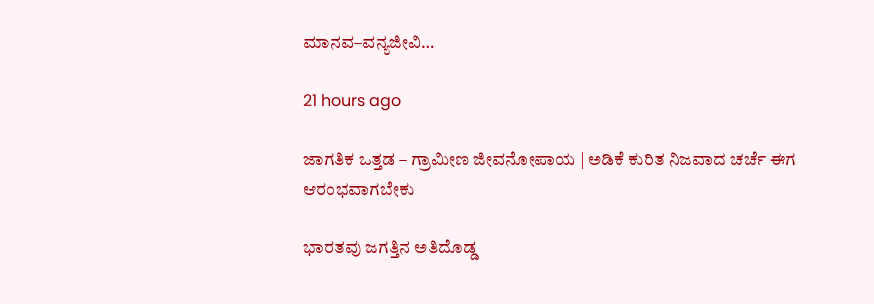ಮಾನವ–ವನ್ಯಜೀವಿ…

21 hours ago

ಜಾಗತಿಕ ಒತ್ತಡ – ಗ್ರಾಮೀಣ ಜೀವನೋಪಾಯ | ಅಡಿಕೆ ಕುರಿತ ನಿಜವಾದ ಚರ್ಚೆ ಈಗ ಆರಂಭವಾಗಬೇಕು

ಭಾರತವು ಜಗತ್ತಿನ ಅತಿದೊಡ್ಡ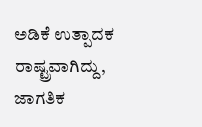ಅಡಿಕೆ ಉತ್ಪಾದಕ ರಾಷ್ಟ್ರವಾಗಿದ್ದು, ಜಾಗತಿಕ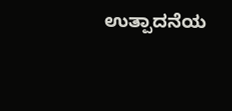ಉತ್ಪಾದನೆಯ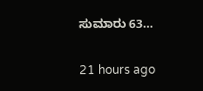ಸುಮಾರು 63…

21 hours ago